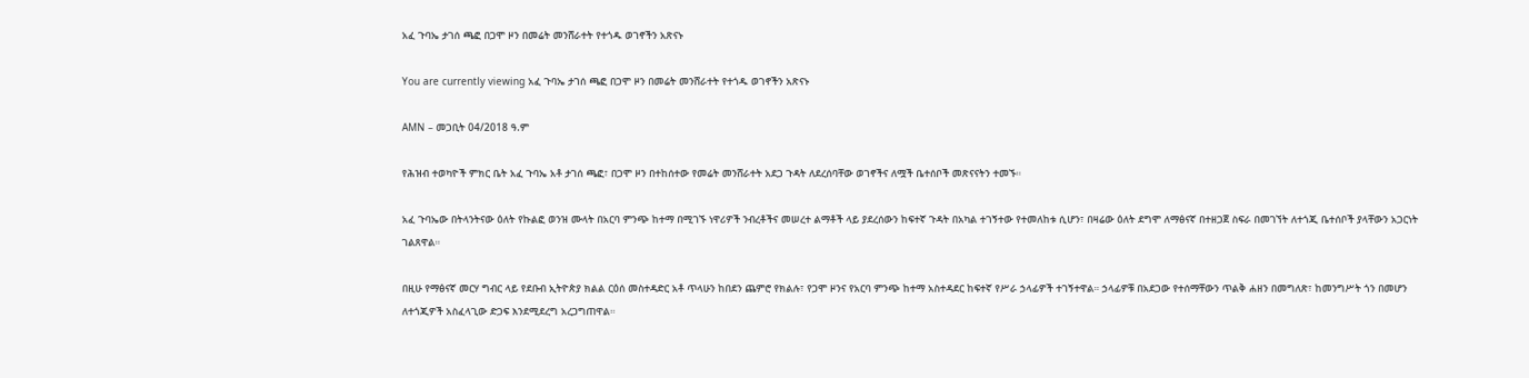አፈ ጉባኤ ታገሰ ጫፎ በጋሞ ዞን በመሬት መንሸራተት የተጎዱ ወገኖችን አጽናኑ

You are currently viewing አፈ ጉባኤ ታገሰ ጫፎ በጋሞ ዞን በመሬት መንሸራተት የተጎዱ ወገኖችን አጽናኑ

AMN – መጋቢት 04/2018 ዓ.ም

የሕዝብ ተወካዮች ምክር ቤት አፈ ጉባኤ አቶ ታገሰ ጫፎ፣ በጋሞ ዞን በተከሰተው የመሬት መንሸራተት አደጋ ጉዳት ለደረሰባቸው ወገኖችና ለሟች ቤተሰቦች መጽናናትን ተመኙ።

አፈ ጉባኤው በትላንትናው ዕለት የኩልፎ ወንዝ ሙላት በአርባ ምንጭ ከተማ በሚገኙ ነዋሪዎች ንብረቶችና መሠረተ ልማቶች ላይ ያደረሰውን ከፍተኛ ጉዳት በአካል ተገኝተው የተመለከቱ ሲሆን፣ በዛሬው ዕለት ደግሞ ለማፅናኛ በተዘጋጀ ስፍራ በመገኘት ለተጎጂ ቤተሰቦች ያላቸውን አጋርነት ገልጸዋል።

በዚሁ የማፅናኛ መርሃ ግብር ላይ የደቡብ ኢትዮጵያ ክልል ርዕሰ መስተዳድር አቶ ጥላሁን ከበደን ጨምሮ የክልሉ፣ የጋሞ ዞንና የአርባ ምንጭ ከተማ አስተዳደር ከፍተኛ የሥራ ኃላፊዎች ተገኝተዋል። ኃላፊዎቹ በአደጋው የተሰማቸውን ጥልቅ ሐዘን በመግለጽ፣ ከመንግሥት ጎን በመሆን ለተጎጂዎች አስፈላጊው ድጋፍ እንደሚደረግ አረጋግጠዋል።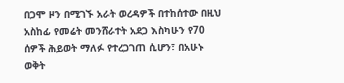በጋሞ ዞን በሚገኙ አራት ወረዳዎች በተከሰተው በዚህ አስከፊ የመሬት መንሸራተት አደጋ እስካሁን የ70 ሰዎች ሕይወት ማለፉ የተረጋገጠ ሲሆን፣ በአሁኑ ወቅት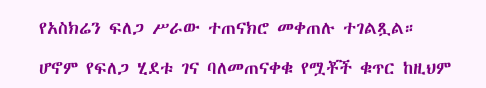የአስክሬን ፍለጋ ሥራው ተጠናክሮ መቀጠሉ ተገልጿል።

ሆኖም የፍለጋ ሂደቱ ገና ባለመጠናቀቁ የሟቾች ቁጥር ከዚህም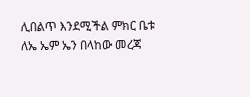ሊበልጥ እንደሚችል ምክር ቤቱ ለኤ ኤም ኤን በላከው መረጃ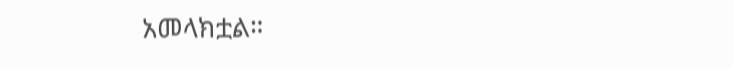አመላክቷል።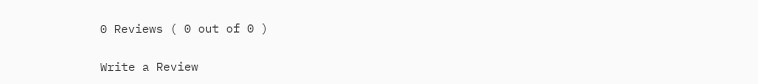0 Reviews ( 0 out of 0 )

Write a Review